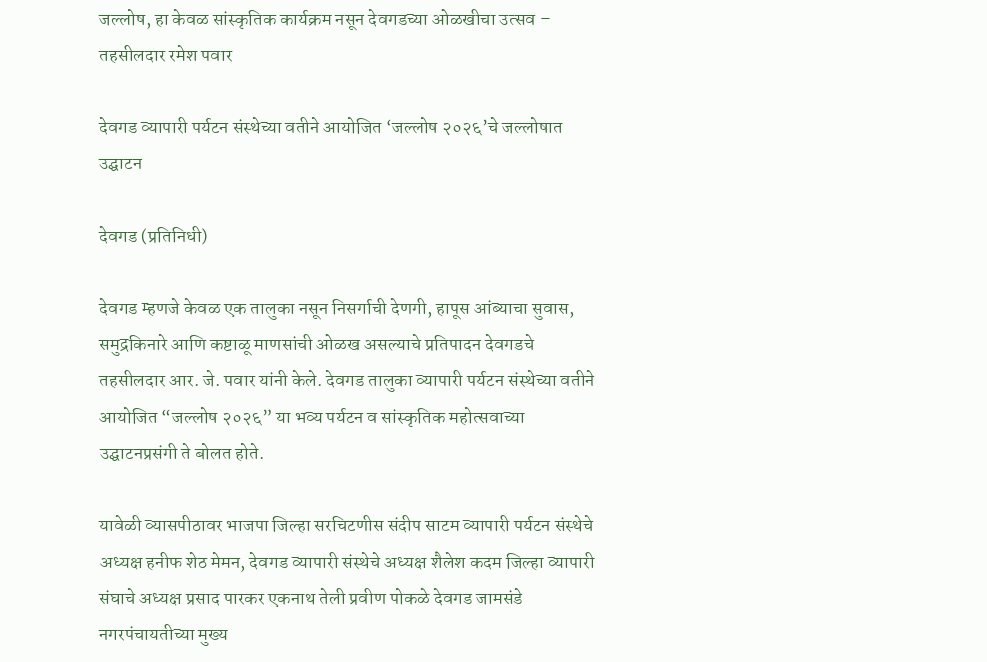जल्लोष, हा केवळ सांस्कृतिक कार्यक्रम नसून देवगडच्या ओळखीचा उत्सव – तहसीलदार रमेश पवार

देवगड व्यापारी पर्यटन संस्थेच्या वतीने आयोजित ‘जल्लोष २०२६’चे जल्लोषात उद्घाटन

देवगड (प्रतिनिधी)

देवगड म्हणजे केवळ एक तालुका नसून निसर्गाची देणगी, हापूस आंब्याचा सुवास, समुद्रकिनारे आणि कष्टाळू माणसांची ओळख असल्याचे प्रतिपादन देवगडचे तहसीलदार आर. जे. पवार यांनी केले. देवगड तालुका व्यापारी पर्यटन संस्थेच्या वतीने आयोजित “जल्लोष २०२६” या भव्य पर्यटन व सांस्कृतिक महोत्सवाच्या उद्घाटनप्रसंगी ते बोलत होते.

यावेळी व्यासपीठावर भाजपा जिल्हा सरचिटणीस संदीप साटम व्यापारी पर्यटन संस्थेचे अध्यक्ष हनीफ शेठ मेमन, देवगड व्यापारी संस्थेचे अध्यक्ष शैलेश कदम जिल्हा व्यापारी संघाचे अध्यक्ष प्रसाद पारकर एकनाथ तेली प्रवीण पोकळे देवगड जामसंडे नगरपंचायतीच्या मुख्य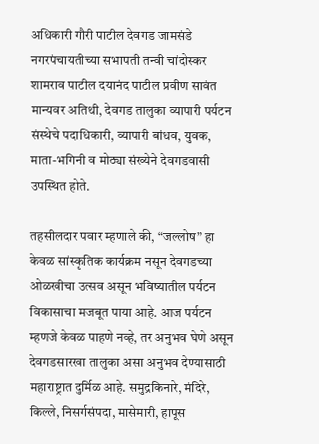अधिकारी गौरी पाटील देवगड जामसंडे नगरपंचायतीच्या सभापती तन्वी चांदोस्कर शामराव पाटील दयानंद पाटील प्रवीण सावंत मान्यवर अतिथी, देवगड तालुका व्यापारी पर्यटन संस्थेचे पदाधिकारी, व्यापारी बांधव, युवक, माता-भगिनी व मोठ्या संख्येने देवगडवासी उपस्थित होते.

तहसीलदार पवार म्हणाले की, “जल्लोष” हा केवळ सांस्कृतिक कार्यक्रम नसून देवगडच्या ओळखीचा उत्सव असून भविष्यातील पर्यटन विकासाचा मजबूत पाया आहे. आज पर्यटन म्हणजे केवळ पाहणे नव्हे, तर अनुभव घेणे असून देवगडसारखा तालुका असा अनुभव देण्यासाठी महाराष्ट्रात दुर्मिळ आहे. समुद्रकिनारे, मंदिरे, किल्ले, निसर्गसंपदा, मासेमारी, हापूस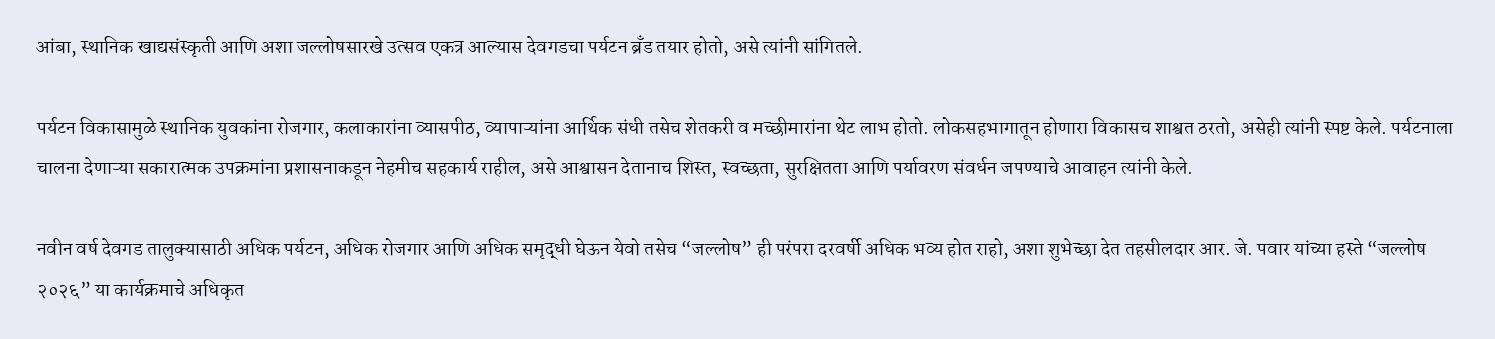आंबा, स्थानिक खाद्यसंस्कृती आणि अशा जल्लोषसारखे उत्सव एकत्र आल्यास देवगडचा पर्यटन ब्रँड तयार होतो, असे त्यांनी सांगितले.

पर्यटन विकासामुळे स्थानिक युवकांना रोजगार, कलाकारांना व्यासपीठ, व्यापाऱ्यांना आर्थिक संधी तसेच शेतकरी व मच्छीमारांना थेट लाभ होतो. लोकसहभागातून होणारा विकासच शाश्वत ठरतो, असेही त्यांनी स्पष्ट केले. पर्यटनाला चालना देणाऱ्या सकारात्मक उपक्रमांना प्रशासनाकडून नेहमीच सहकार्य राहील, असे आश्वासन देतानाच शिस्त, स्वच्छता, सुरक्षितता आणि पर्यावरण संवर्धन जपण्याचे आवाहन त्यांनी केले.

नवीन वर्ष देवगड तालुक्यासाठी अधिक पर्यटन, अधिक रोजगार आणि अधिक समृद्धी घेऊन येवो तसेच “जल्लोष” ही परंपरा दरवर्षी अधिक भव्य होत राहो, अशा शुभेच्छा देत तहसीलदार आर. जे. पवार यांच्या हस्ते “जल्लोष २०२६” या कार्यक्रमाचे अधिकृत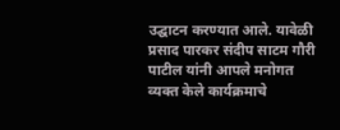उद्घाटन करण्यात आले. यावेळी प्रसाद पारकर संदीप साटम गौरी पाटील यांनी आपले मनोगत व्यक्त केले कार्यक्रमाचे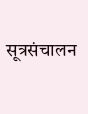सूत्रसंचालन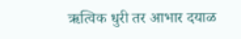ऋत्विक धुरी तर आभार दयाळ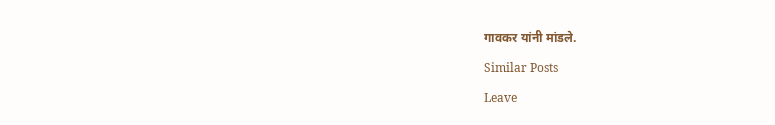गावकर यांनी मांडले.

Similar Posts

Leave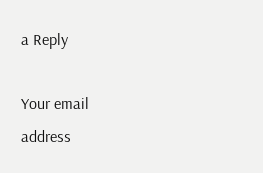a Reply

Your email address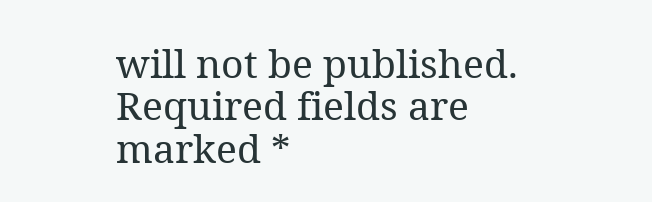will not be published. Required fields are marked *